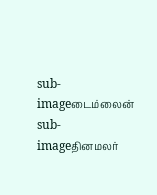sub-imageடைம்லைன்
sub-imageதினமலர்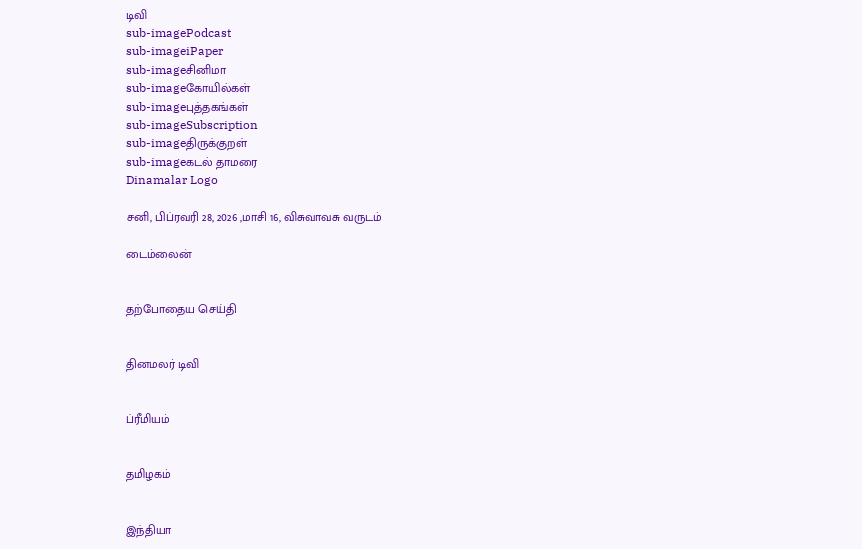டிவி
sub-imagePodcast
sub-imageiPaper
sub-imageசினிமா
sub-imageகோயில்கள்
sub-imageபுத்தகங்கள்
sub-imageSubscription
sub-imageதிருக்குறள்
sub-imageகடல் தாமரை
Dinamalar Logo

சனி, பிப்ரவரி 28, 2026 ,மாசி 16, விசுவாவசு வருடம்

டைம்லைன்


தற்போதைய செய்தி


தினமலர் டிவி


ப்ரீமியம்


தமிழகம்


இந்தியா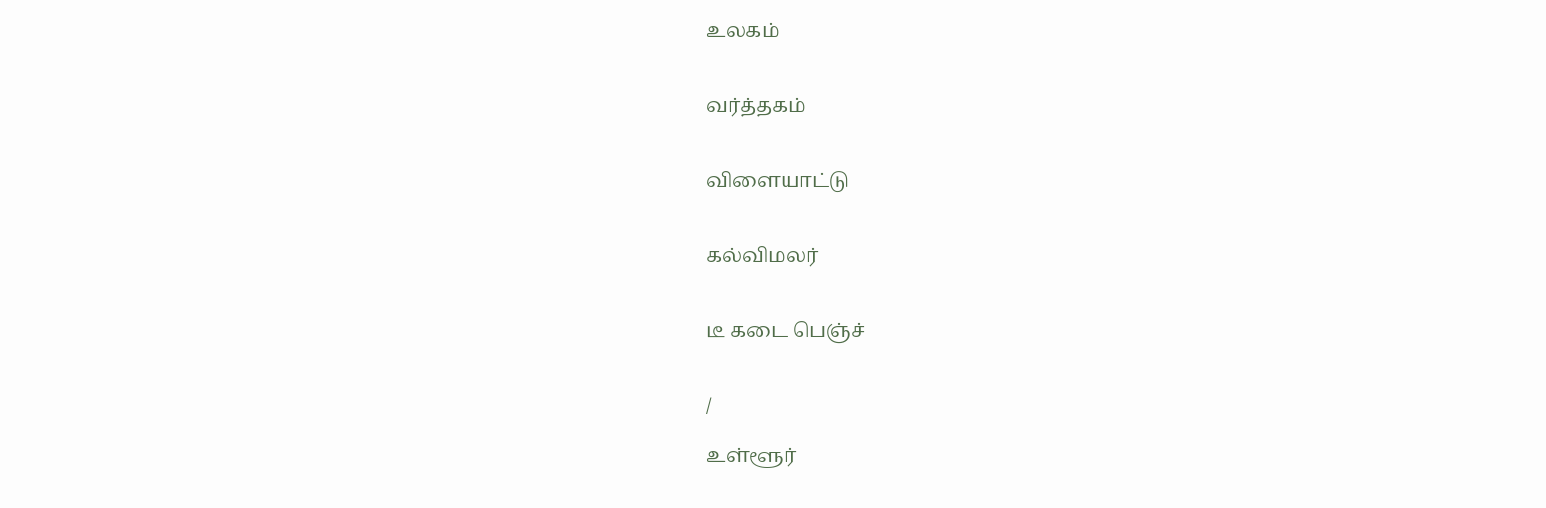உலகம்


வர்த்தகம்


விளையாட்டு


கல்விமலர்


டீ கடை பெஞ்ச்


/

உள்ளூர்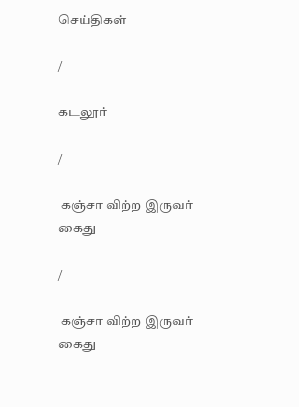செய்திகள்

/

கடலூர்

/

 கஞ்சா விற்ற இருவர் கைது

/

 கஞ்சா விற்ற இருவர் கைது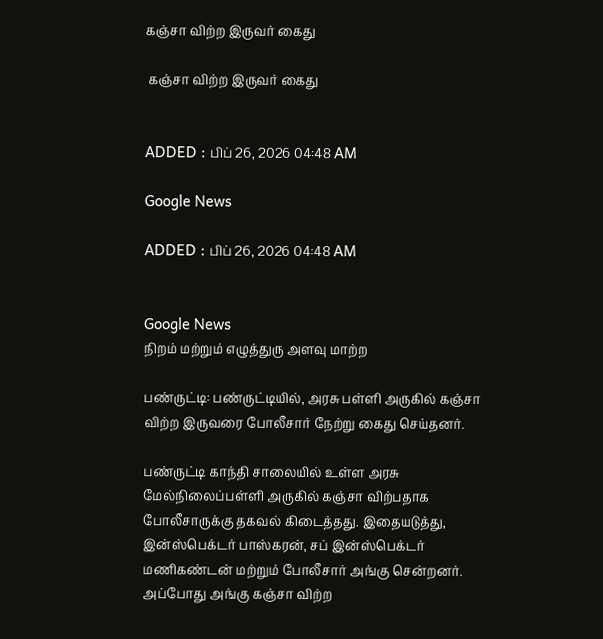கஞ்சா விற்ற இருவர் கைது

 கஞ்சா விற்ற இருவர் கைது


ADDED : பிப் 26, 2026 04:48 AM

Google News

ADDED : பிப் 26, 2026 04:48 AM


Google News
நிறம் மற்றும் எழுத்துரு அளவு மாற்ற

பண்ருட்டி: பண்ருட்டியில், அரசு பள்ளி அருகில் கஞ்சா விற்ற இருவரை போலீசார் நேற்று கைது செய்தனர்.

பண்ருட்டி காந்தி சாலையில் உள்ள அரசு மேல்நிலைப்பள்ளி அருகில் கஞ்சா விற்பதாக போலீசாருக்கு தகவல் கிடைத்தது. இதையடுத்து, இன்ஸ்பெக்டர் பாஸ்கரன், சப் இன்ஸ்பெக்டர் மணிகண்டன் மற்றும் போலீசார் அங்கு சென்றனர். அப்போது அங்கு கஞ்சா விற்ற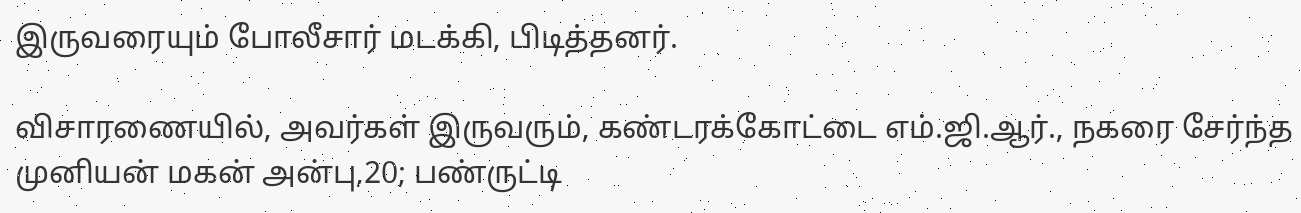இருவரையும் போலீசார் மடக்கி, பிடித்தனர்.

விசாரணையில், அவர்கள் இருவரும், கண்டரக்கோட்டை எம்.ஜி.ஆர்., நகரை சேர்ந்த முனியன் மகன் அன்பு,20; பண்ருட்டி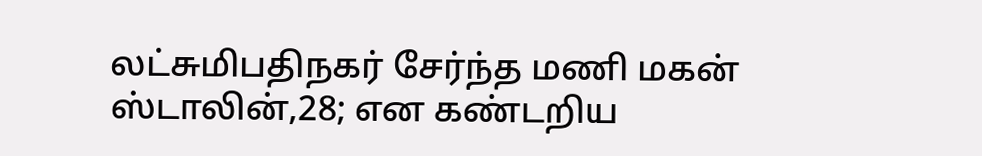லட்சுமிபதிநகர் சேர்ந்த மணி மகன் ஸ்டாலின்,28; என கண்டறிய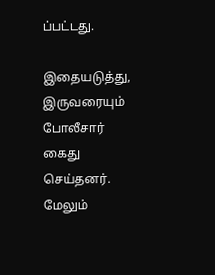ப்பட்டது.

இதையடுத்து, இருவரையும் போலீசார் கைது செய்தனர். மேலும்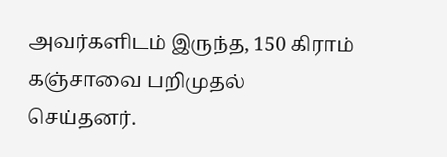அவர்களிடம் இருந்த, 150 கிராம் கஞ்சாவை பறிமுதல் செய்தனர்.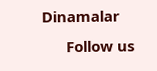Dinamalar
      Follow us